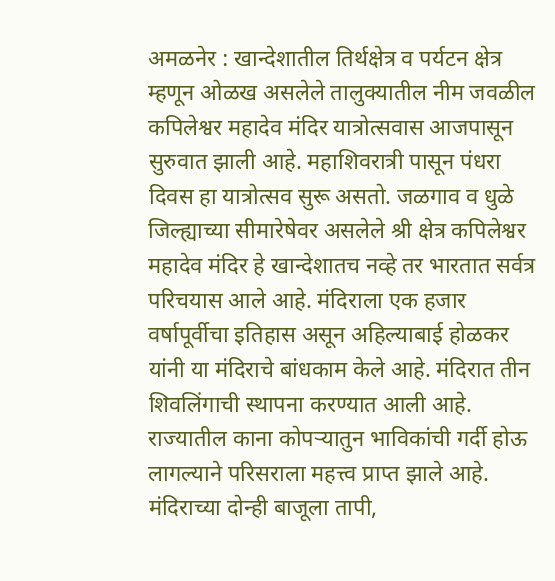अमळनेर : खान्देशातील तिर्थक्षेत्र व पर्यटन क्षेत्र म्हणून ओळख असलेले तालुक्यातील नीम जवळील कपिलेश्वर महादेव मंदिर यात्रोत्सवास आजपासून सुरुवात झाली आहे. महाशिवरात्री पासून पंधरा दिवस हा यात्रोत्सव सुरू असतो. जळगाव व धुळे जिल्ह्याच्या सीमारेषेवर असलेले श्री क्षेत्र कपिलेश्वर महादेव मंदिर हे खान्देशातच नव्हे तर भारतात सर्वत्र परिचयास आले आहे. मंदिराला एक हजार वर्षापूर्वीचा इतिहास असून अहिल्याबाई होळकर यांनी या मंदिराचे बांधकाम केले आहे. मंदिरात तीन शिवलिंगाची स्थापना करण्यात आली आहे. राज्यातील काना कोपऱ्यातुन भाविकांची गर्दी होऊ लागल्याने परिसराला महत्त्व प्राप्त झाले आहे. मंदिराच्या दोन्ही बाजूला तापी,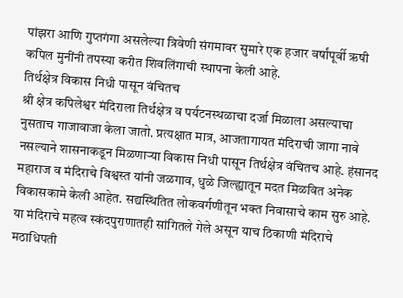पांझरा आणि गुप्तगंगा असलेल्या त्रिवेणी संगमावर सुमारे एक हजार वर्षांपूर्वी ऋषी कपिल मुनींनी तपस्या करीत शिवलिंगाची स्थापना केली आहे.
तिर्थक्षेत्र विकास निधी पासून वंचितच
श्री क्षेत्र कपिलेश्वर मंदिराला तिर्थक्षेत्र व पर्यटनस्थळाचा दर्जा मिळाला असल्याचा नुसताच गाजावाजा केला जातो. प्रत्यक्षात मात्र, आजतागायत मंदिराची जागा नावे नसल्याने शासनाकडून मिळणाऱ्या विकास निधी पासून तिर्थक्षेत्र वंचितच आहे. हंसानद महाराज व मंदिराचे विश्वस्त यांनी जळगाव, धुळे जिल्ह्यातून मदत मिळवित अनेक विकासकामे केली आहेत. सद्यस्थितित लोकवर्गणीतून भक्त निवासाचे काम सुरु आहे.
या मंदिराचे महत्व स्कंदपुराणातही सांगितले गेले असून याच ठिकाणी मंदिराचे मठाधिपती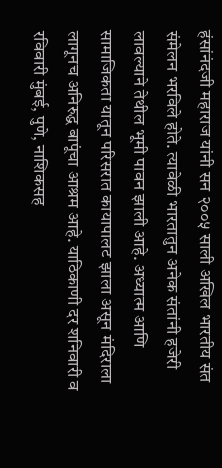हंसांनंदजी महाराज यांनी सन २००५ साली अखिल भारतीय संत संमेलन भरविले होते. त्यावेळी भारतातुन अनेक संतांनी हजेरी लावल्याने तेथील भूमी पावन झाली आहे. अध्यात्म आणि सामाजिकता यातून परिसरात कायापालट झाला असून मंदिराला लागूनच अनिरुद्ध बापूंचा आश्रम आहे. याठिकाणी दर शनिवारी व रविवारी मुंबई, पुणे, नाशिकसह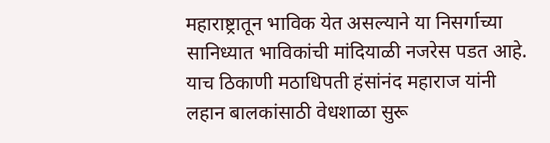महाराष्ट्रातून भाविक येत असल्याने या निसर्गाच्या सानिध्यात भाविकांची मांदियाळी नजरेस पडत आहे. याच ठिकाणी मठाधिपती हंसांनंद महाराज यांनी लहान बालकांसाठी वेधशाळा सुरू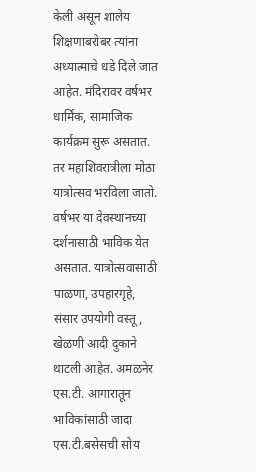केली असून शालेय शिक्षणाबरोबर त्यांना अध्यात्माचे धडे दिले जात आहेत. मंदिरावर वर्षभर धार्मिक, सामाजिक कार्यक्रम सुरू असतात. तर महाशिवरात्रीला मोठा यात्रोत्सव भरविला जातो. वर्षभर या देवस्थानच्या दर्शनासाठी भाविक येत असतात. यात्रोत्सवासाठी पाळणा, उपहारगृहे, संसार उपयोगी वस्तू, खेळणी आदी दुकाने थाटली आहेत. अमळनेर एस.टी. आगारातून भाविकांसाठी जादा एस.टी.बसेसची सोय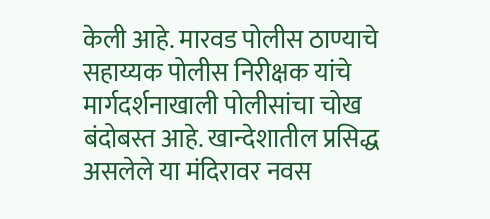केली आहे. मारवड पोलीस ठाण्याचे सहाय्यक पोलीस निरीक्षक यांचे मार्गदर्शनाखाली पोलीसांचा चोख बंदोबस्त आहे. खान्देशातील प्रसिद्ध असलेले या मंदिरावर नवस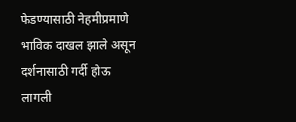फेडण्यासाठी नेहमीप्रमाणे भाविक दाखल झाले असून दर्शनासाठी गर्दी होऊ लागली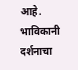आहे. भाविकानी दर्शनाचा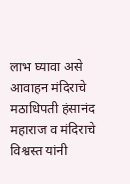लाभ घ्यावा असे आवाहन मंदिराचे मठाधिपती हंसानंद महाराज व मंदिराचे विश्वस्त यांनी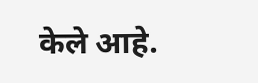केले आहे.